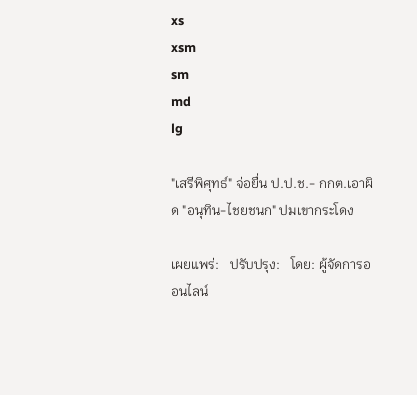xs
xsm
sm
md
lg

"เสรีพิศุทธ์" จ่อยื่น ป.ป.ช.- กกต.เอาผิด "อนุทิน-ไชยชนก" ปมเขากระโดง

เผยแพร่:   ปรับปรุง:   โดย: ผู้จัดการออนไลน์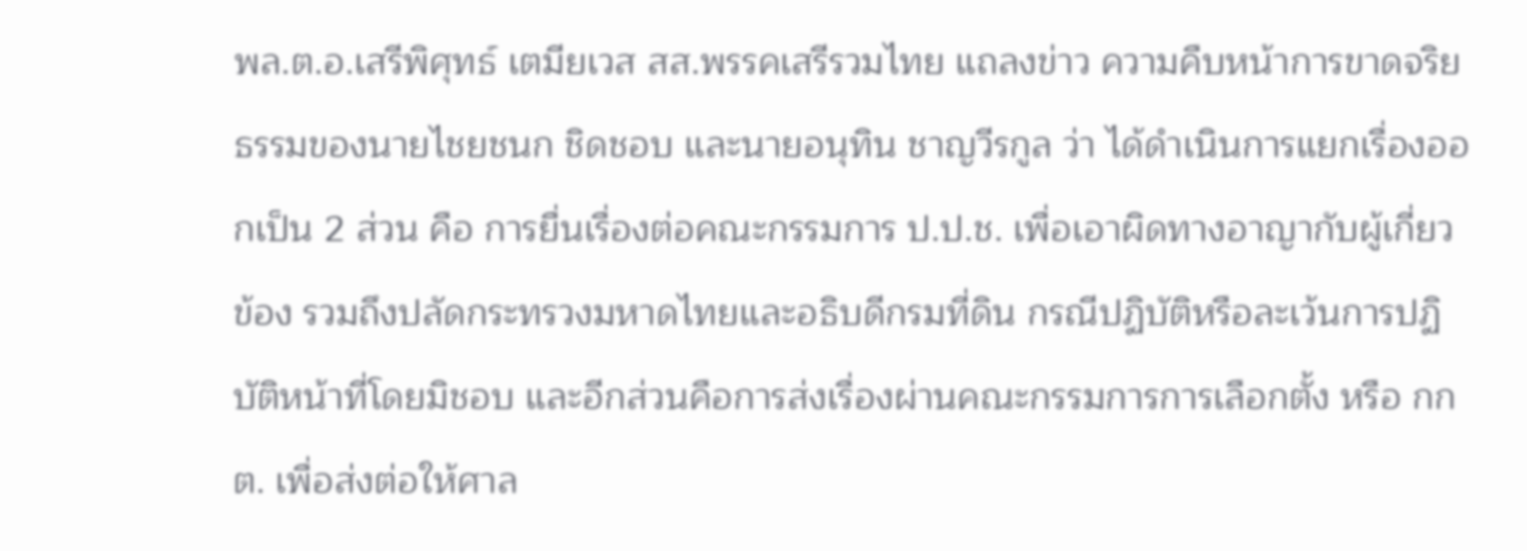พล.ต.อ.เสรีพิศุทธ์ เตมียเวส สส.พรรคเสรีรวมไทย แถลงข่าว ความคืบหน้าการขาดจริยธรรมของนายไชยชนก ชิดชอบ และนายอนุทิน ชาญวีรกูล ว่า ได้ดำเนินการแยกเรื่องออกเป็น 2 ส่วน คือ การยื่นเรื่องต่อคณะกรรมการ ป.ป.ช. เพื่อเอาผิดทางอาญากับผู้เกี่ยวข้อง รวมถึงปลัดกระทรวงมหาดไทยและอธิบดีกรมที่ดิน กรณีปฏิบัติหรือละเว้นการปฏิบัติหน้าที่โดยมิชอบ และอีกส่วนคือการส่งเรื่องผ่านคณะกรรมการการเลือกตั้ง หรือ กกต. เพื่อส่งต่อให้ศาล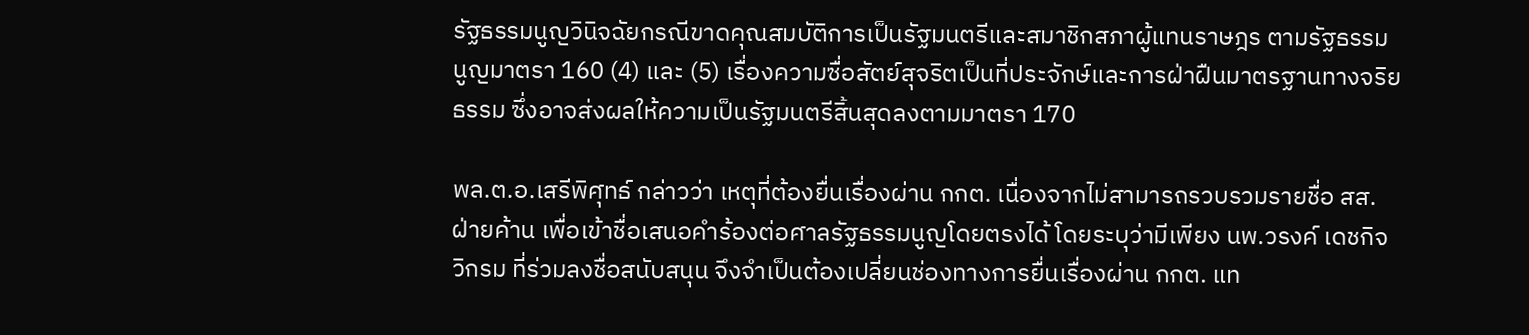รัฐธรรมนูญวินิจฉัยกรณีขาดคุณสมบัติการเป็นรัฐมนตรีและสมาชิกสภาผู้แทนราษฎร ตามรัฐธรรมนูญมาตรา 160 (4) และ (5) เรื่องความซื่อสัตย์สุจริตเป็นที่ประจักษ์และการฝ่าฝืนมาตรฐานทางจริยธรรม ซึ่งอาจส่งผลให้ความเป็นรัฐมนตรีสิ้นสุดลงตามมาตรา 170

พล.ต.อ.เสรีพิศุทธ์ กล่าวว่า เหตุที่ต้องยื่นเรื่องผ่าน กกต. เนื่องจากไม่สามารถรวบรวมรายชื่อ สส. ฝ่ายค้าน เพื่อเข้าชื่อเสนอคำร้องต่อศาลรัฐธรรมนูญโดยตรงได้ โดยระบุว่ามีเพียง นพ.วรงค์ เดชกิจวิกรม ที่ร่วมลงชื่อสนับสนุน จึงจำเป็นต้องเปลี่ยนช่องทางการยื่นเรื่องผ่าน กกต. แท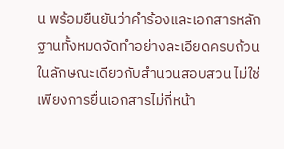น พร้อมยืนยันว่าคำร้องและเอกสารหลักฐานทั้งหมดจัดทำอย่างละเอียดครบถ้วนในลักษณะเดียวกับสำนวนสอบสวน ไม่ใช่เพียงการยื่นเอกสารไม่กี่หน้า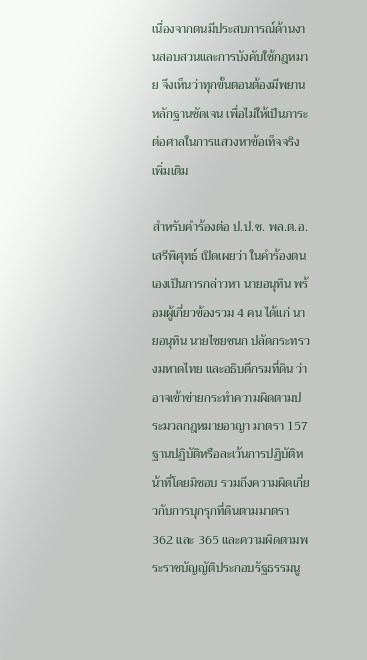เนื่องจากตนมีประสบการณ์ด้านงานสอบสวนและการบังคับใช้กฎหมาย จึงเห็นว่าทุกขั้นตอนต้องมีพยานหลักฐานชัดเจน เพื่อไม่ให้เป็นภาระต่อศาลในการแสวงหาข้อเท็จจริงเพิ่มเติม

สำหรับคำร้องต่อ ป.ป.ช. พล.ต.อ.เสรีพิศุทธ์ เปิดเผยว่า ในคำร้องตนเองเป็นการกล่าวหา นายอนุทิน พร้อมผู้เกี่ยวข้องรวม 4 คน ได้แก่ นายอนุทิน นายไชยชนก ปลัดกระทรวงมหาดไทย และอธิบดีกรมที่ดิน ว่าอาจเข้าข่ายกระทำความผิดตามประมวลกฎหมายอาญา มาตรา 157 ฐานปฏิบัติหรือละเว้นการปฏิบัติหน้าที่โดยมิชอบ รวมถึงความผิดเกี่ยวกับการบุกรุกที่ดินตามมาตรา 362 และ 365 และความผิดตามพระราชบัญญัติประกอบรัฐธรรมนู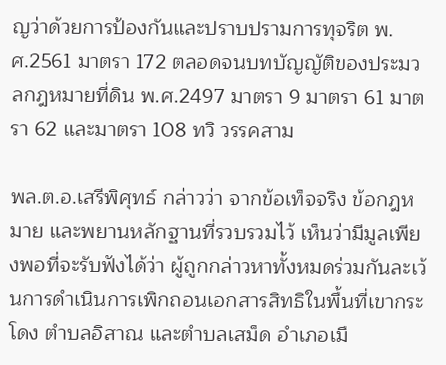ญว่าด้วยการป้องกันและปราบปรามการทุจริต พ.ศ.2561 มาตรา 172 ตลอดจนบทบัญญัติของประมวลกฎหมายที่ดิน พ.ศ.2497 มาตรา 9 มาตรา 61 มาตรา 62 และมาตรา 108 ทวิ วรรคสาม

พล.ต.อ.เสรีพิศุทธ์ กล่าวว่า จากข้อเท็จจริง ข้อกฎหมาย และพยานหลักฐานที่รวบรวมไว้ เห็นว่ามีมูลเพียงพอที่จะรับฟังได้ว่า ผู้ถูกกล่าวหาทั้งหมดร่วมกันละเว้นการดำเนินการเพิกถอนเอกสารสิทธิในพื้นที่เขากระโดง ตำบลอิสาณ และตำบลเสม็ด อำเภอเมื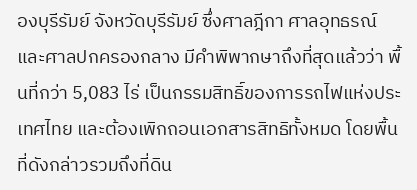องบุรีรัมย์ จังหวัดบุรีรัมย์ ซึ่งศาลฎีกา ศาลอุทธรณ์ และศาลปกครองกลาง มีคำพิพากษาถึงที่สุดแล้วว่า พื้นที่กว่า 5,083 ไร่ เป็นกรรมสิทธิ์ของการรถไฟแห่งประเทศไทย และต้องเพิกถอนเอกสารสิทธิทั้งหมด โดยพื้นที่ดังกล่าวรวมถึงที่ดิน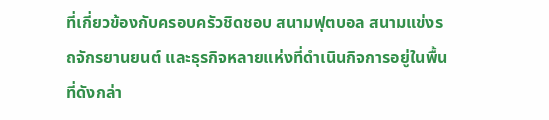ที่เกี่ยวข้องกับครอบครัวชิดชอบ สนามฟุตบอล สนามแข่งรถจักรยานยนต์ และธุรกิจหลายแห่งที่ดำเนินกิจการอยู่ในพื้นที่ดังกล่า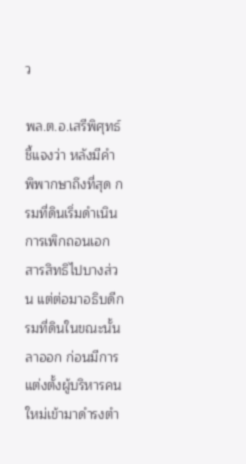ว

พล.ต.อ.เสรีพิศุทธ์ ชี้แจงว่า หลังมีคำพิพากษาถึงที่สุด กรมที่ดินเริ่มดำเนินการเพิกถอนเอกสารสิทธิไปบางส่วน แต่ต่อมาอธิบดีกรมที่ดินในขณะนั้นลาออก ก่อนมีการแต่งตั้งผู้บริหารคนใหม่เข้ามาดำรงตำ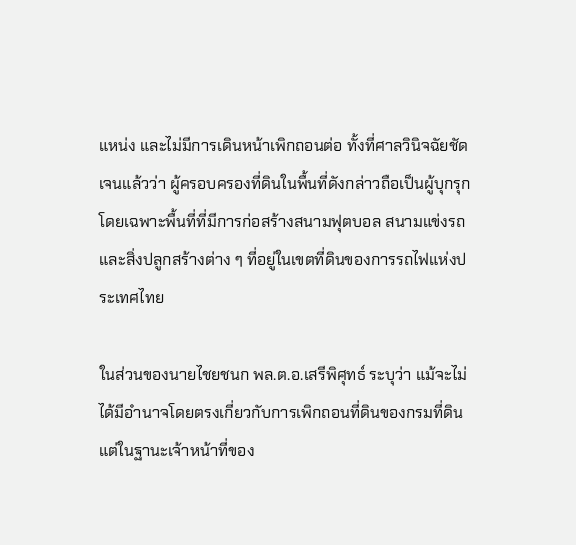แหน่ง และไม่มีการเดินหน้าเพิกถอนต่อ ทั้งที่ศาลวินิจฉัยชัดเจนแล้วว่า ผู้ครอบครองที่ดินในพื้นที่ดังกล่าวถือเป็นผู้บุกรุก โดยเฉพาะพื้นที่ที่มีการก่อสร้างสนามฟุตบอล สนามแข่งรถ และสิ่งปลูกสร้างต่าง ๆ ที่อยู่ในเขตที่ดินของการรถไฟแห่งประเทศไทย

ในส่วนของนายไชยชนก พล.ต.อ.เสรีพิศุทธ์ ระบุว่า แม้จะไม่ได้มีอำนาจโดยตรงเกี่ยวกับการเพิกถอนที่ดินของกรมที่ดิน แต่ในฐานะเจ้าหน้าที่ของ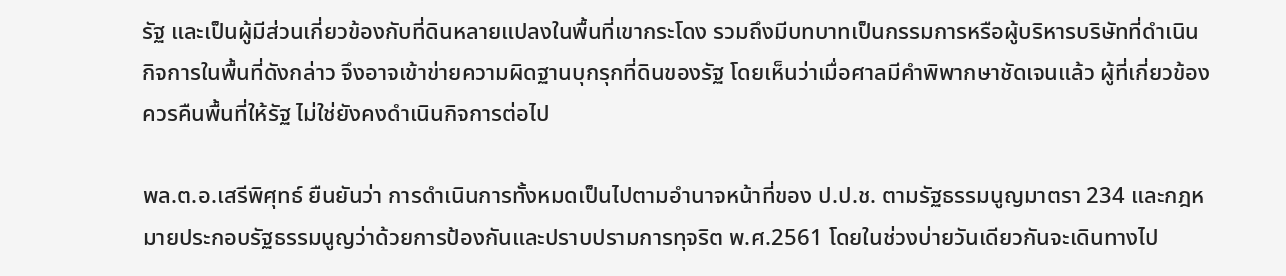รัฐ และเป็นผู้มีส่วนเกี่ยวข้องกับที่ดินหลายแปลงในพื้นที่เขากระโดง รวมถึงมีบทบาทเป็นกรรมการหรือผู้บริหารบริษัทที่ดำเนินกิจการในพื้นที่ดังกล่าว จึงอาจเข้าข่ายความผิดฐานบุกรุกที่ดินของรัฐ โดยเห็นว่าเมื่อศาลมีคำพิพากษาชัดเจนแล้ว ผู้ที่เกี่ยวข้องควรคืนพื้นที่ให้รัฐ ไม่ใช่ยังคงดำเนินกิจการต่อไป

พล.ต.อ.เสรีพิศุทธ์ ยืนยันว่า การดำเนินการทั้งหมดเป็นไปตามอำนาจหน้าที่ของ ป.ป.ช. ตามรัฐธรรมนูญมาตรา 234 และกฎหมายประกอบรัฐธรรมนูญว่าด้วยการป้องกันและปราบปรามการทุจริต พ.ศ.2561 โดยในช่วงบ่ายวันเดียวกันจะเดินทางไป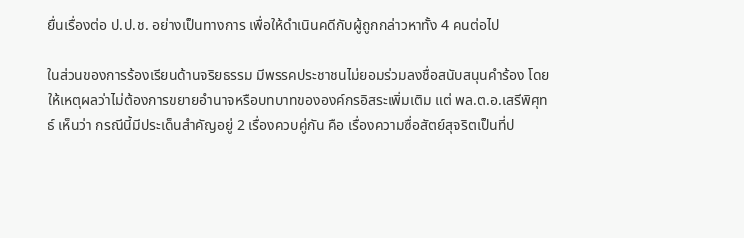ยื่นเรื่องต่อ ป.ป.ช. อย่างเป็นทางการ เพื่อให้ดำเนินคดีกับผู้ถูกกล่าวหาทั้ง 4 คนต่อไป

ในส่วนของการร้องเรียนด้านจริยธรรม มีพรรคประชาชนไม่ยอมร่วมลงชื่อสนับสนุนคำร้อง โดยให้เหตุผลว่าไม่ต้องการขยายอำนาจหรือบทบาทขององค์กรอิสระเพิ่มเติม แต่ พล.ต.อ.เสรีพิศุทธ์ เห็นว่า กรณีนี้มีประเด็นสำคัญอยู่ 2 เรื่องควบคู่กัน คือ เรื่องความซื่อสัตย์สุจริตเป็นที่ป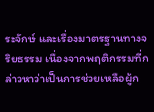ระจักษ์ และเรื่องมาตรฐานทางจริยธรรม เนื่องจากพฤติกรรมที่กล่าวหาว่าเป็นการช่วยเหลือผู้ก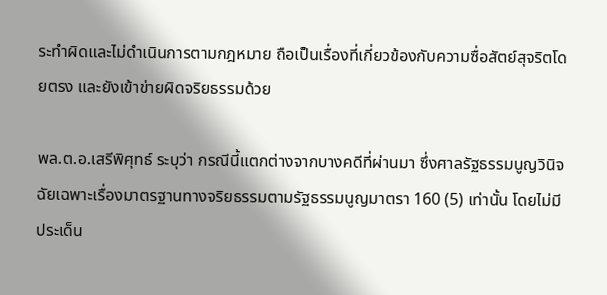ระทำผิดและไม่ดำเนินการตามกฎหมาย ถือเป็นเรื่องที่เกี่ยวข้องกับความซื่อสัตย์สุจริตโดยตรง และยังเข้าข่ายผิดจริยธรรมด้วย

พล.ต.อ.เสรีพิศุทธ์ ระบุว่า กรณีนี้แตกต่างจากบางคดีที่ผ่านมา ซึ่งศาลรัฐธรรมนูญวินิจฉัยเฉพาะเรื่องมาตรฐานทางจริยธรรมตามรัฐธรรมนูญมาตรา 160 (5) เท่านั้น โดยไม่มีประเด็น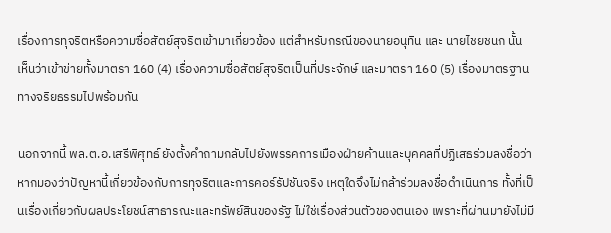เรื่องการทุจริตหรือความซื่อสัตย์สุจริตเข้ามาเกี่ยวข้อง แต่สำหรับกรณีของนายอนุทิน และ นายไชยชนก นั้น เห็นว่าเข้าข่ายทั้งมาตรา 160 (4) เรื่องความซื่อสัตย์สุจริตเป็นที่ประจักษ์ และมาตรา 160 (5) เรื่องมาตรฐานทางจริยธรรมไปพร้อมกัน

นอกจากนี้ พล.ต.อ.เสรีพิศุทธ์ ยังตั้งคำถามกลับไปยังพรรคการเมืองฝ่ายค้านและบุคคลที่ปฏิเสธร่วมลงชื่อว่า หากมองว่าปัญหานี้เกี่ยวข้องกับการทุจริตและการคอร์รัปชันจริง เหตุใดจึงไม่กล้าร่วมลงชื่อดำเนินการ ทั้งที่เป็นเรื่องเกี่ยวกับผลประโยชน์สาธารณะและทรัพย์สินของรัฐ ไม่ใช่เรื่องส่วนตัวของตนเอง เพราะที่ผ่านมายังไม่มี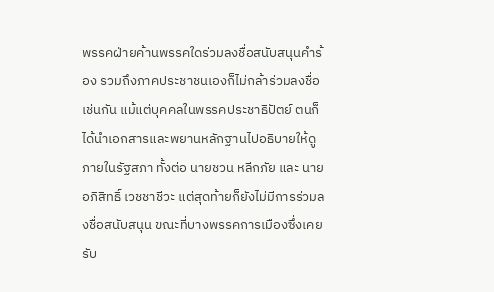พรรคฝ่ายค้านพรรคใดร่วมลงชื่อสนับสนุนคำร้อง รวมถึงภาคประชาชนเองก็ไม่กล้าร่วมลงชื่อเช่นกัน แม้แต่บุคคลในพรรคประชาธิปัตย์ ตนก็ได้นำเอกสารและพยานหลักฐานไปอธิบายให้ดูภายในรัฐสภา ทั้งต่อ นายชวน หลีกภัย และ นายอภิสิทธิ์ เวชชาชีวะ แต่สุดท้ายก็ยังไม่มีการร่วมลงชื่อสนับสนุน ขณะที่บางพรรคการเมืองซึ่งเคยรับ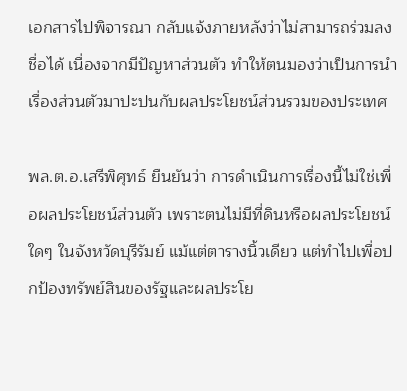เอกสารไปพิจารณา กลับแจ้งภายหลังว่าไม่สามารถร่วมลงชื่อได้ เนื่องจากมีปัญหาส่วนตัว ทำให้ตนมองว่าเป็นการนำเรื่องส่วนตัวมาปะปนกับผลประโยชน์ส่วนรวมของประเทศ

พล.ต.อ.เสรีพิศุทธ์ ยืนยันว่า การดำเนินการเรื่องนี้ไม่ใช่เพื่อผลประโยชน์ส่วนตัว เพราะตนไม่มีที่ดินหรือผลประโยชน์ใดๆ ในจังหวัดบุรีรัมย์ แม้แต่ตารางนิ้วเดียว แต่ทำไปเพื่อปกป้องทรัพย์สินของรัฐและผลประโย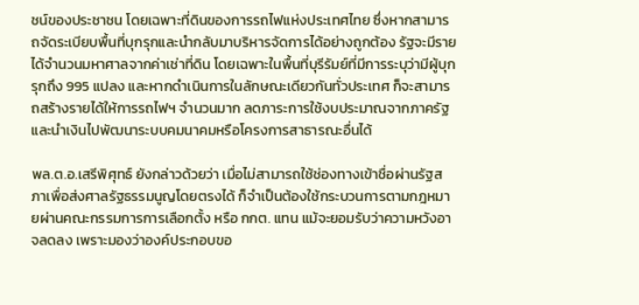ชน์ของประชาชน โดยเฉพาะที่ดินของการรถไฟแห่งประเทศไทย ซึ่งหากสามารถจัดระเบียบพื้นที่บุกรุกและนำกลับมาบริหารจัดการได้อย่างถูกต้อง รัฐจะมีรายได้จำนวนมหาศาลจากค่าเช่าที่ดิน โดยเฉพาะในพื้นที่บุรีรัมย์ที่มีการระบุว่ามีผู้บุกรุกถึง 995 แปลง และหากดำเนินการในลักษณะเดียวกันทั่วประเทศ ก็จะสามารถสร้างรายได้ให้การรถไฟฯ จำนวนมาก ลดภาระการใช้งบประมาณจากภาครัฐ และนำเงินไปพัฒนาระบบคมนาคมหรือโครงการสาธารณะอื่นได้

พล.ต.อ.เสรีพิศุทธ์ ยังกล่าวด้วยว่า เมื่อไม่สามารถใช้ช่องทางเข้าชื่อผ่านรัฐสภาเพื่อส่งศาลรัฐธรรมนูญโดยตรงได้ ก็จำเป็นต้องใช้กระบวนการตามกฎหมายผ่านคณะกรรมการการเลือกตั้ง หรือ กกต. แทน แม้จะยอมรับว่าความหวังอาจลดลง เพราะมองว่าองค์ประกอบขอ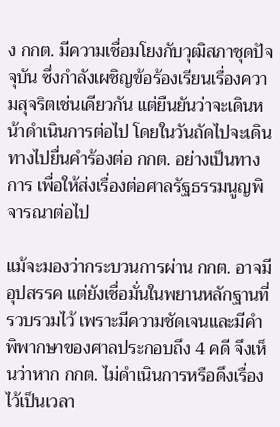ง กกต. มีความเชื่อมโยงกับวุฒิสภาชุดปัจจุบัน ซึ่งกำลังเผชิญข้อร้องเรียนเรื่องความสุจริตเช่นเดียวกัน แต่ยืนยันว่าจะเดินหน้าดำเนินการต่อไป โดยในวันถัดไปจะเดินทางไปยื่นคำร้องต่อ กกต. อย่างเป็นทางการ เพื่อให้ส่งเรื่องต่อศาลรัฐธรรมนูญพิจารณาต่อไป

แม้จะมองว่ากระบวนการผ่าน กกต. อาจมีอุปสรรค แต่ยังเชื่อมั่นในพยานหลักฐานที่รวบรวมไว้ เพราะมีความชัดเจนและมีคำพิพากษาของศาลประกอบถึง 4 คดี จึงเห็นว่าหาก กกต. ไม่ดำเนินการหรือดึงเรื่องไว้เป็นเวลา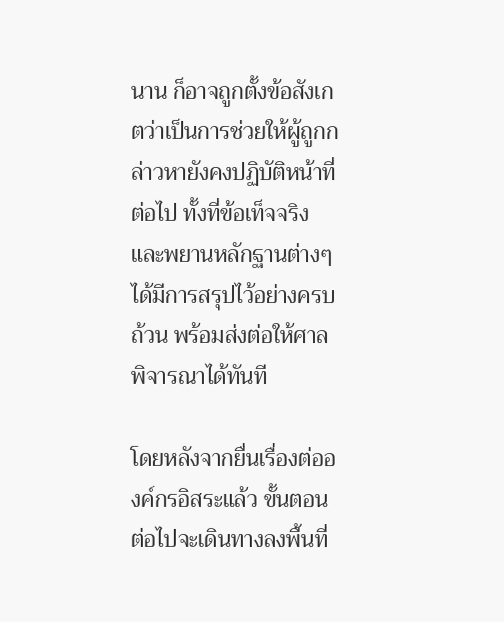นาน ก็อาจถูกตั้งข้อสังเกตว่าเป็นการช่วยให้ผู้ถูกกล่าวหายังคงปฏิบัติหน้าที่ต่อไป ทั้งที่ข้อเท็จจริงและพยานหลักฐานต่างๆ ได้มีการสรุปไว้อย่างครบถ้วน พร้อมส่งต่อให้ศาลพิจารณาได้ทันที

โดยหลังจากยื่นเรื่องต่อองค์กรอิสระแล้ว ขั้นตอนต่อไปจะเดินทางลงพื้นที่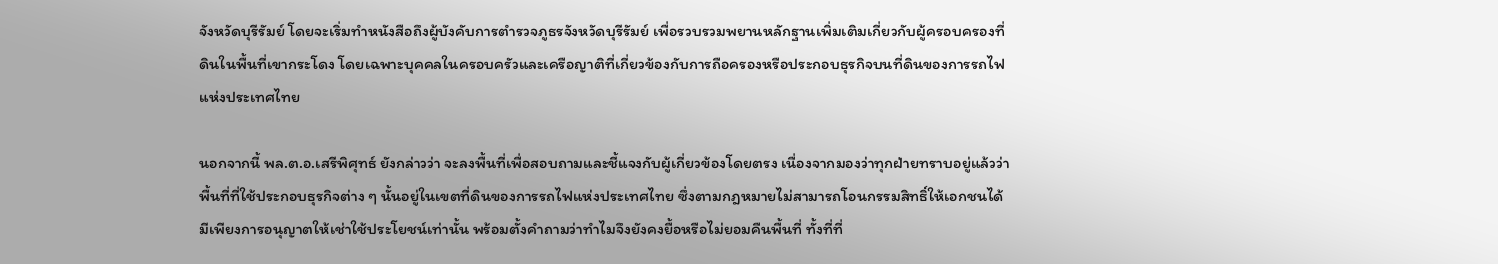จังหวัดบุรีรัมย์ โดยจะเริ่มทำหนังสือถึงผู้บังคับการตำรวจภูธรจังหวัดบุรีรัมย์ เพื่อรวบรวมพยานหลักฐานเพิ่มเติมเกี่ยวกับผู้ครอบครองที่ดินในพื้นที่เขากระโดง โดยเฉพาะบุคคลในครอบครัวและเครือญาติที่เกี่ยวข้องกับการถือครองหรือประกอบธุรกิจบนที่ดินของการรถไฟแห่งประเทศไทย

นอกจากนี้ พล.ต.อ.เสรีพิศุทธ์ ยังกล่าวว่า จะลงพื้นที่เพื่อสอบถามและชี้แจงกับผู้เกี่ยวข้องโดยตรง เนื่องจากมองว่าทุกฝ่ายทราบอยู่แล้วว่าพื้นที่ที่ใช้ประกอบธุรกิจต่าง ๆ นั้นอยู่ในเขตที่ดินของการรถไฟแห่งประเทศไทย ซึ่งตามกฎหมายไม่สามารถโอนกรรมสิทธิ์ให้เอกชนได้ มีเพียงการอนุญาตให้เช่าใช้ประโยชน์เท่านั้น พร้อมตั้งคำถามว่าทำไมจึงยังคงยื้อหรือไม่ยอมคืนพื้นที่ ทั้งที่ที่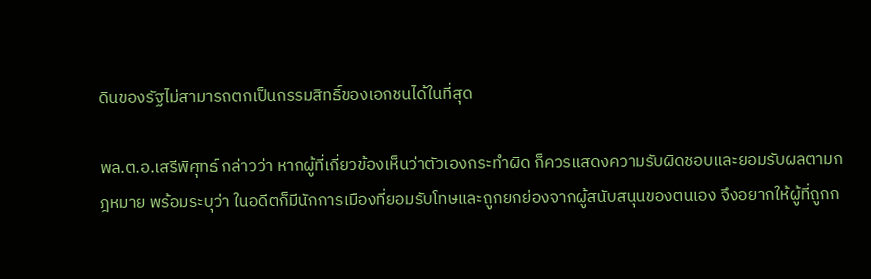ดินของรัฐไม่สามารถตกเป็นกรรมสิทธิ์ของเอกชนได้ในที่สุด

พล.ต.อ.เสรีพิศุทธ์ กล่าวว่า หากผู้ที่เกี่ยวข้องเห็นว่าตัวเองกระทำผิด ก็ควรแสดงความรับผิดชอบและยอมรับผลตามกฎหมาย พร้อมระบุว่า ในอดีตก็มีนักการเมืองที่ยอมรับโทษและถูกยกย่องจากผู้สนับสนุนของตนเอง จึงอยากให้ผู้ที่ถูกก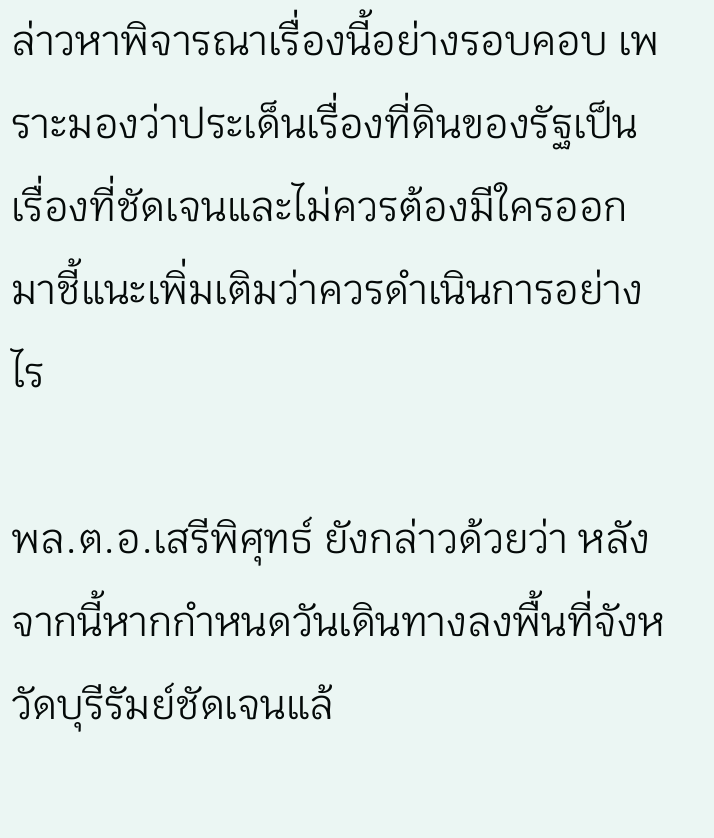ล่าวหาพิจารณาเรื่องนี้อย่างรอบคอบ เพราะมองว่าประเด็นเรื่องที่ดินของรัฐเป็นเรื่องที่ชัดเจนและไม่ควรต้องมีใครออกมาชี้แนะเพิ่มเติมว่าควรดำเนินการอย่างไร

พล.ต.อ.เสรีพิศุทธ์ ยังกล่าวด้วยว่า หลังจากนี้หากกำหนดวันเดินทางลงพื้นที่จังหวัดบุรีรัมย์ชัดเจนแล้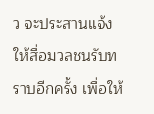ว จะประสานแจ้งให้สื่อมวลชนรับทราบอีกครั้ง เพื่อให้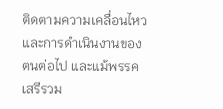ติดตามความเคลื่อนไหวและการดำเนินงานของตนต่อไป และแม้พรรคเสรีรวม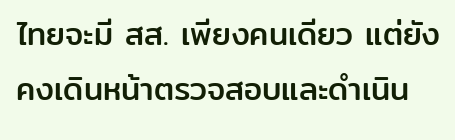ไทยจะมี สส. เพียงคนเดียว แต่ยังคงเดินหน้าตรวจสอบและดำเนิน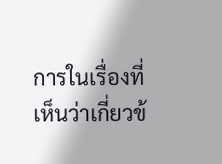การในเรื่องที่เห็นว่าเกี่ยวข้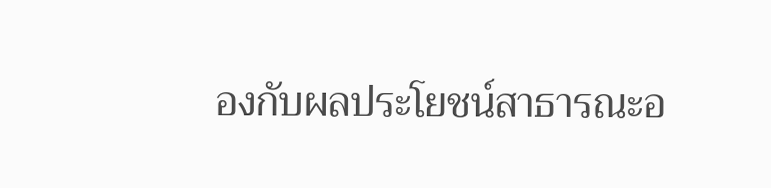องกับผลประโยชน์สาธารณะอ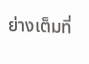ย่างเต็มที่